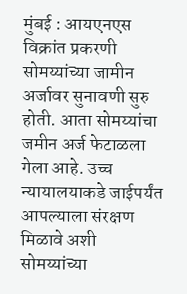मुंबई : आयएनएस विक्रांत प्रकरणी सोमय्यांच्या जामीन अर्जावर सुनावणी सुरु होती. आता सोमय्यांचा जमीन अर्ज फेटाळला गेला आहे. उच्च न्यायालयाकडे जाईपर्यंत आपल्याला संरक्षण मिळावे अशी सोमय्यांच्या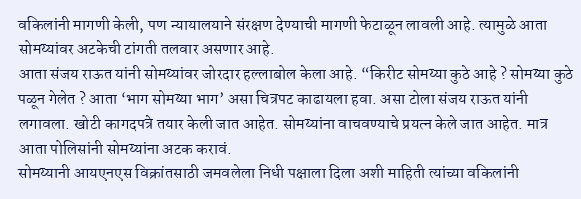वकिलांनी मागणी केली, पण न्यायालयाने संरक्षण देण्याची मागणी फेटाळून लावली आहे. त्यामुळे आता सोमय्यांवर अटकेची टांगती तलवार असणार आहे.
आता संजय राऊत यांनी सोमय्यांवर जोरदार हल्लाबोल केला आहे. “किरीट सोमय्या कुठे आहे ? सोमय्या कुठे पळून गेलेत ? आता ‘भाग सोमय्या भाग’ असा चित्रपट काढायला हवा. असा टोला संजय राऊत यांनी लगावला. खोटी कागदपत्रे तयार केली जात आहेत. सोमय्यांना वाचवण्याचे प्रयत्न केले जात आहेत. मात्र आता पोलिसांनी सोमय्यांना अटक करावं.
सोमय्यानी आयएनएस विक्रांतसाठी जमवलेला निधी पक्षाला दिला अशी माहिती त्यांच्या वकिलांनी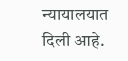न्यायालयात दिली आहे.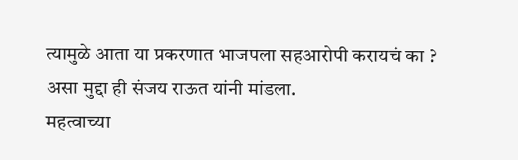त्यामुळे आता या प्रकरणात भाजपला सहआरोपी करायचं का ? असा मुद्दा ही संजय राऊत यांनी मांडला.
महत्वाच्या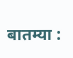बातम्या :